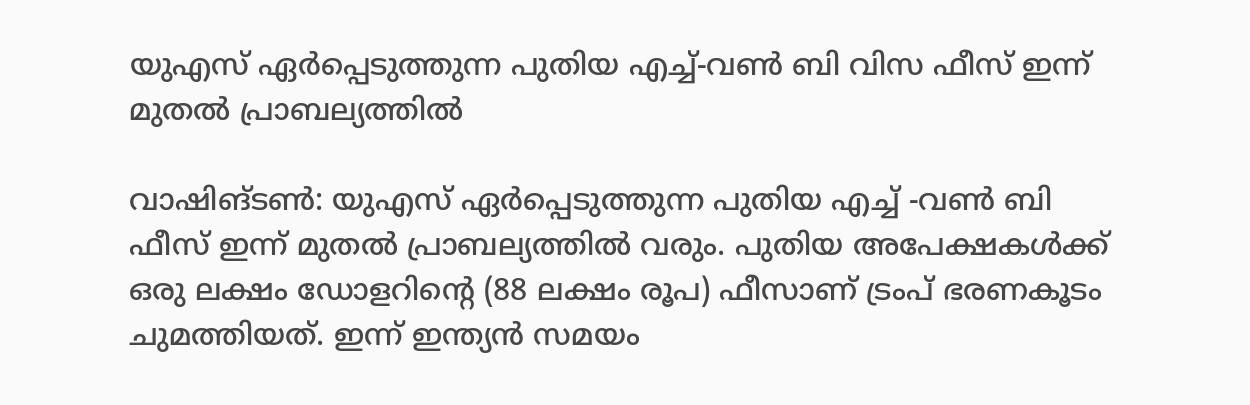യുഎസ് ഏര്‍പ്പെടുത്തുന്ന പുതിയ എച്ച്-വണ്‍ ബി വിസ ഫീസ് ഇന്ന് മുതല്‍ പ്രാബല്യത്തില്‍

വാഷിങ്ടണ്‍: യുഎസ് ഏര്‍പ്പെടുത്തുന്ന പുതിയ എച്ച് -വണ്‍ ബി ഫീസ് ഇന്ന് മുതല്‍ പ്രാബല്യത്തില്‍ വരും. പുതിയ അപേക്ഷകള്‍ക്ക് ഒരു ലക്ഷം ഡോളറിന്റെ (88 ലക്ഷം രൂപ) ഫീസാണ് ട്രംപ് ഭരണകൂടം ചുമത്തിയത്. ഇന്ന് ഇന്ത്യന്‍ സമയം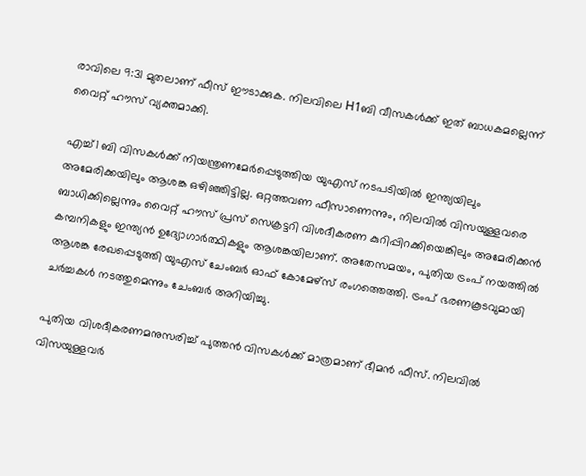രാവിലെ 9:31 മുതലാണ് ഫീസ് ഈടാക്കുക. നിലവിലെ H1ബി വീസകള്‍ക്ക് ഇത് ബാധകമല്ലെന്ന് വൈറ്റ് ഹൗസ് വ്യക്തമാക്കി.

എച്ച്1 ബി വിസകള്‍ക്ക് നിയന്ത്രണമേര്‍പ്പെടുത്തിയ യുഎസ് നടപടിയില്‍ ഇന്ത്യയിലും അമേരിക്കയിലും ആശങ്ക ഒഴിഞ്ഞിട്ടില്ല. ഒറ്റത്തവണ ഫീസാണെന്നും, നിലവില്‍ വിസയുള്ളവരെ ബാധിക്കില്ലെന്നും വൈറ്റ് ഹൗസ് പ്രസ് സെക്രട്ടറി വിശദീകരണ കുറിപ്പിറക്കിയെങ്കിലും അമേരിക്കന്‍ കമ്പനികളും ഇന്ത്യന്‍ ഉദ്യോഗാര്‍ത്ഥികളും ആശങ്കയിലാണ്. അതേസമയം, പുതിയ ട്രംപ് നയത്തില്‍ ആശങ്ക രേഖപ്പെടുത്തി യുഎസ് ചേംബര്‍ ഓഫ് കോമേഴ്സ് രംഗത്തെത്തി. ട്രംപ് ഭരണകൂടവുമായി ചര്‍ച്ചകള്‍ നടത്തുമെന്നും ചേംബര്‍ അറിയിച്ചു.

പുതിയ വിശദീകരണമനുസരിച്ച് പുത്തന്‍ വിസകള്‍ക്ക് മാത്രമാണ് ഭീമന്‍ ഫീസ്. നിലവില്‍ വിസയുള്ളവര്‍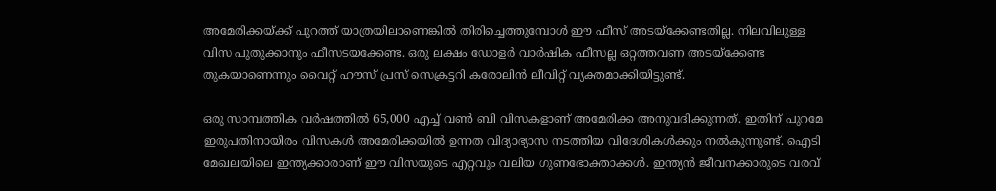അമേരിക്കയ്ക്ക് പുറത്ത് യാത്രയിലാണെങ്കില്‍ തിരിച്ചെത്തുമ്പോള്‍ ഈ ഫീസ് അടയ്‌ക്കേണ്ടതില്ല. നിലവിലുള്ള വിസ പുതുക്കാനും ഫീസടയക്കേണ്ട. ഒരു ലക്ഷം ഡോളര്‍ വാര്‍ഷിക ഫീസല്ല ഒറ്റത്തവണ അടയ്‌ക്കേണ്ട തുകയാണെന്നും വൈറ്റ് ഹൗസ് പ്രസ് സെക്രട്ടറി കരോലിന്‍ ലീവിറ്റ് വ്യക്തമാക്കിയിട്ടുണ്ട്.

ഒരു സാമ്പത്തിക വര്‍ഷത്തില്‍ 65,000 എച്ച് വണ്‍ ബി വിസകളാണ് അമേരിക്ക അനുവദിക്കുന്നത്. ഇതിന് പുറമേ ഇരുപതിനായിരം വിസകള്‍ അമേരിക്കയില്‍ ഉന്നത വിദ്യാഭ്യാസ നടത്തിയ വിദേശികള്‍ക്കും നല്‍കുന്നുണ്ട്. ഐടി മേഖലയിലെ ഇന്ത്യക്കാരാണ് ഈ വിസയുടെ എറ്റവും വലിയ ഗുണഭോക്താക്കള്‍. ഇന്ത്യന്‍ ജീവനക്കാരുടെ വരവ്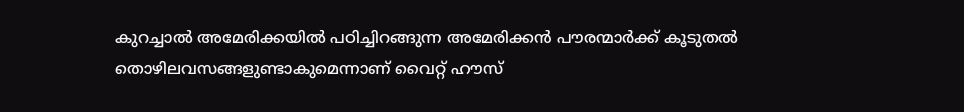കുറച്ചാല്‍ അമേരിക്കയില്‍ പഠിച്ചിറങ്ങുന്ന അമേരിക്കന്‍ പൗരന്മാര്‍ക്ക് കൂടുതല്‍ തൊഴിലവസങ്ങളുണ്ടാകുമെന്നാണ് വൈറ്റ് ഹൗസ്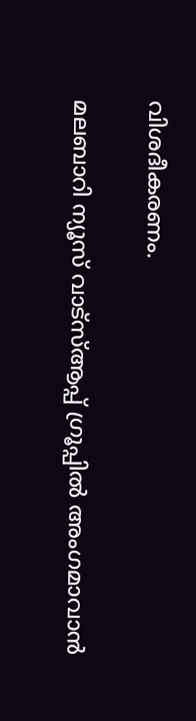വിശദീകരണം.

മലബാറി ന്യൂസ് വാട്‌സ്ആപ്പ് ഗ്രൂപ്പില്‍ അംഗമാവാന്‍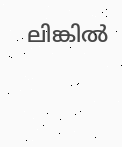ലിങ്കില്‍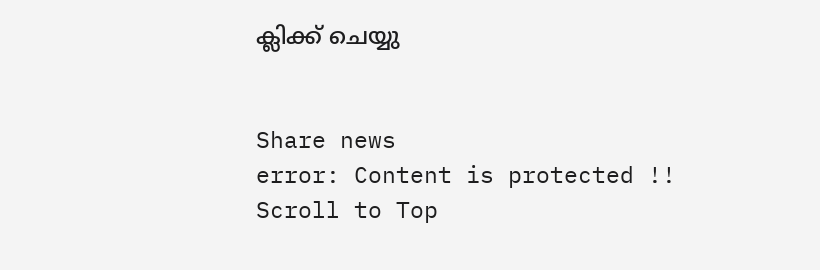ക്ലിക്ക് ചെയ്യു


Share news
error: Content is protected !!
Scroll to Top